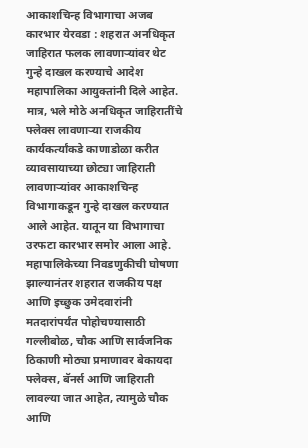आकाशचिन्ह विभागाचा अजब कारभार येरवडा : शहरात अनधिकृत जाहिरात फलक लावणाऱ्यांवर थेट गुन्हे दाखल करण्याचे आदेश महापालिका आयुक्तांनी दिले आहेत. मात्र, भले मोठे अनधिकृत जाहिरातींचे फ्लेक्स लावणाऱ्या राजकीय कार्यकर्त्यांकडे काणाडोळा करीत व्यावसायाच्या छोट्या जाहिराती लावणाऱ्यांवर आकाशचिन्ह विभागाकडून गुन्हे दाखल करण्यात आले आहेत. यातून या विभागाचा उरफटा कारभार समोर आला आहे. महापालिकेच्या निवडणुकीची घोषणा झाल्यानंतर शहरात राजकीय पक्ष आणि इच्छुक उमेदवारांनी मतदारांपर्यंत पोहोचण्यासाठी गल्लीबोळ, चौक आणि सार्वजनिक ठिकाणी मोठ्या प्रमाणावर बेकायदा फ्लेक्स, बॅनर्स आणि जाहिराती लावल्या जात आहेत, त्यामुळे चौक आणि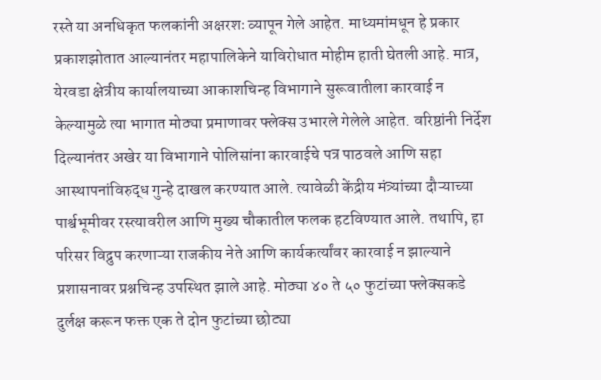रस्ते या अनधिकृत फलकांनी अक्षरशः व्यापून गेले आहेत. माध्यमांमधून हे प्रकार प्रकाशझोतात आल्यानंतर महापालिकेने याविरोधात मोहीम हाती घेतली आहे. मात्र, येरवडा क्षेत्रीय कार्यालयाच्या आकाशचिन्ह विभागाने सुरूवातीला कारवाई न केल्यामुळे त्या भागात मोठ्या प्रमाणावर फ्लेक्स उभारले गेलेले आहेत. वरिष्ठांनी निर्देश दिल्यानंतर अखेर या विभागाने पोलिसांना कारवाईचे पत्र पाठवले आणि सहा आस्थापनांविरुद्ध गुन्हे दाखल करण्यात आले. त्यावेळी केंद्रीय मंत्र्यांच्या दौऱ्याच्या पार्श्वभूमीवर रस्त्यावरील आणि मुख्य चौकातील फलक हटविण्यात आले. तथापि, हा परिसर विद्रुप करणाऱ्या राजकीय नेते आणि कार्यकर्त्यांवर कारवाई न झाल्याने प्रशासनावर प्रश्नचिन्ह उपस्थित झाले आहे. मोठ्या ४० ते ५० फुटांच्या फ्लेक्सकडे दुर्लक्ष करून फक्त एक ते दोन फुटांच्या छोट्या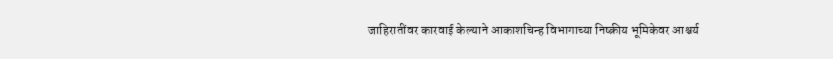जाहिरातींवर कारवाई केल्याने आकाशचिन्ह विभागाच्या निष्क्रीय भूमिकेवर आश्चर्य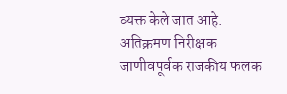व्यक्त केले जात आहे. अतिक्रमण निरीक्षक जाणीवपूर्वक राजकीय फलक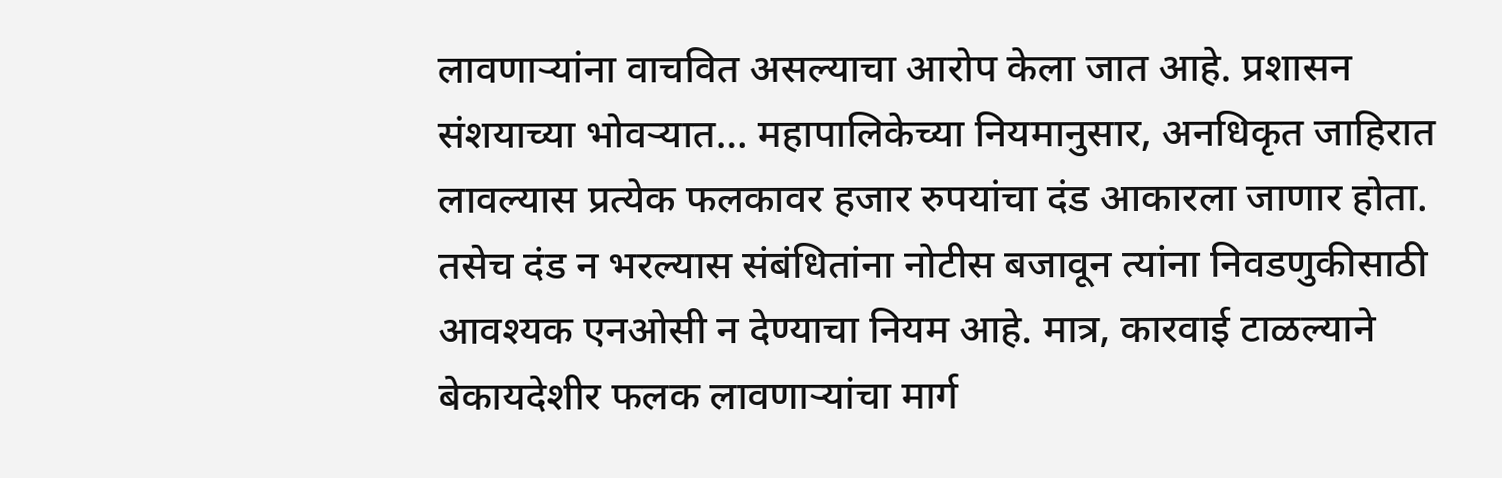लावणाऱ्यांना वाचवित असल्याचा आरोप केला जात आहे. प्रशासन संशयाच्या भोवऱ्यात… महापालिकेच्या नियमानुसार, अनधिकृत जाहिरात लावल्यास प्रत्येक फलकावर हजार रुपयांचा दंड आकारला जाणार होता. तसेच दंड न भरल्यास संबंधितांना नोटीस बजावून त्यांना निवडणुकीसाठी आवश्यक एनओसी न देण्याचा नियम आहे. मात्र, कारवाई टाळल्याने बेकायदेशीर फलक लावणाऱ्यांचा मार्ग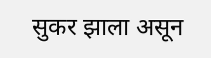सुकर झाला असून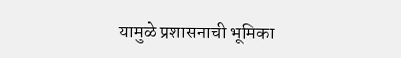यामुळे प्रशासनाची भूमिका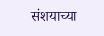संशयाच्या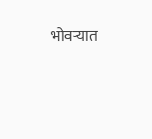भोवऱ्यात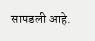सापडली आहे.